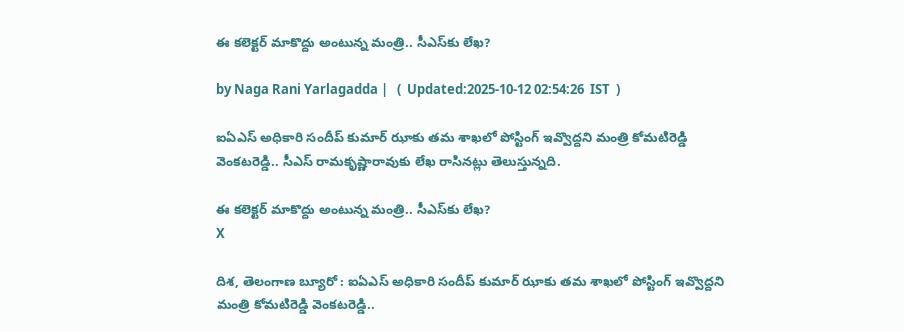ఈ కలెక్టర్ మాకొద్దు అంటున్న మంత్రి.. సీఎస్‌కు లేఖ?

by Naga Rani Yarlagadda |   (  Updated:2025-10-12 02:54:26  IST  )

ఐఏఎస్ అధికారి సందీప్ కుమార్ ఝాకు తమ శాఖలో పోస్టింగ్ ఇవ్వొద్దని మంత్రి కోమటిరెడ్డి వెంకటరెడ్డి.. సీఎస్ రామకృష్ణారావుకు లేఖ రాసినట్లు తెలుస్తున్నది.

ఈ కలెక్టర్ మాకొద్దు అంటున్న మంత్రి.. సీఎస్‌కు లేఖ?
X

దిశ, తెలంగాణ బ్యూరో : ఐఏఎస్ అధికారి సందీప్ కుమార్ ఝాకు తమ శాఖలో పోస్టింగ్ ఇవ్వొద్దని మంత్రి కోమటిరెడ్డి వెంకటరెడ్డి..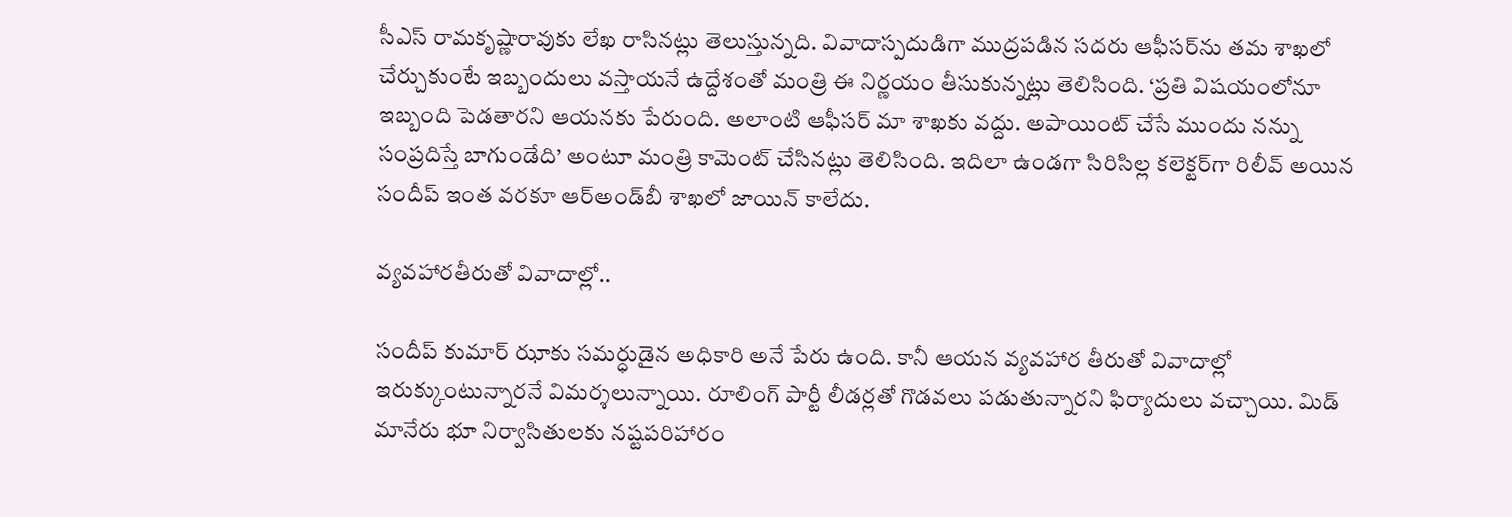సీఎస్ రామకృష్ణారావుకు లేఖ రాసినట్లు తెలుస్తున్నది. వివాదాస్పదుడిగా ముద్రపడిన సదరు ఆఫీసర్‌ను తమ శాఖలో చేర్చుకుంటే ఇబ్బందులు వస్తాయనే ఉద్దేశంతో మంత్రి ఈ నిర్ణయం తీసుకున్నట్లు తెలిసింది. ‘ప్రతి విషయంలోనూ ఇబ్బంది పెడతారని ఆయనకు పేరుంది. అలాంటి ఆఫీసర్ మా శాఖకు వద్దు. అపాయింట్ చేసే ముందు నన్ను సంప్రదిస్తే బాగుండేది’ అంటూ మంత్రి కామెంట్ చేసినట్లు తెలిసింది. ఇదిలా ఉండగా సిరిసిల్ల కలెక్టర్‌గా రిలీవ్ అయిన సందీప్ ఇంత వరకూ ఆర్‌అండ్‌బీ శాఖలో జాయిన్ కాలేదు.

వ్యవహారతీరుతో వివాదాల్లో..

సందీప్ కుమార్ ఝాకు సమర్ధుడైన అధికారి అనే పేరు ఉంది. కానీ ఆయన వ్యవహార తీరుతో వివాదాల్లో ఇరుక్కుంటున్నారనే విమర్శలున్నాయి. రూలింగ్ పార్టీ లీడర్లతో గొడవలు పడుతున్నారని ఫిర్యాదులు వచ్చాయి. మిడ్ మానేరు భూ నిర్వాసితులకు నష్టపరిహారం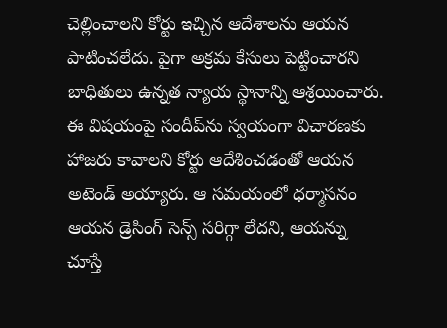చెల్లించాలని కోర్టు ఇచ్చిన ఆదేశాలను ఆయన పాటించలేదు. పైగా అక్రమ కేసులు పెట్టించారని బాధితులు ఉన్నత న్యాయ స్థానాన్ని ఆశ్రయించారు. ఈ విషయంపై సందీప్‌ను స్వయంగా విచారణకు హాజరు కావాలని కోర్టు ఆదేశించడంతో ఆయన అటెండ్ అయ్యారు. ఆ సమయంలో ధర్మాసనం ఆయన డ్రెసింగ్ సెన్స్ సరిగ్గా లేదని, ఆయన్ను చూస్తే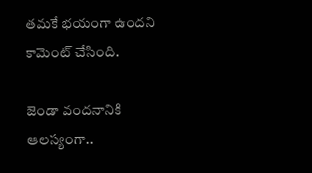తమకే భయంగా ఉందని కామెంట్ చేసింది.

జెండా వందనానికి ఆలస్యంగా..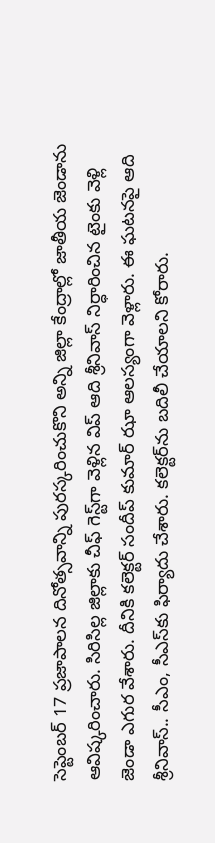సెప్టెంబర్ 17 ప్రజాపాలన దినోత్సవాన్ని పురస్కరించుకొని అన్ని జిల్లా కేంద్రాల్లో జాతీయ జెండాను ఆవిష్కరించారు. సిరిసిల్ల జిల్లాకు చీఫ్ గెస్ట్‌గా వెళ్లిన విప్ ఆది శ్రీనివాస్ నిర్ధారించిన టైంకు వెళ్లి జెండా ఎగుర వేశారు. దీనికి కలెక్టర్ సందీప్ కుమార్ ఝా ఆలస్యంగా వెళ్లారు. ఈ ఘటనపై ఆది శ్రీనివాస్.. సీఎం, సీఎస్‌కు ఫిర్యాదు చేశారు. కలెక్టర్‌ను బదిలీ చేయాలని కోరారు.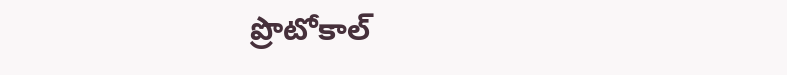ప్రొటోకాల్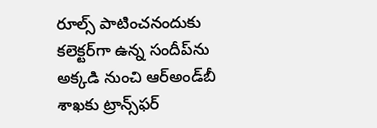రూల్స్ పాటించనందుకు కలెక్టర్‌గా ఉన్న సందీప్‌ను అక్కడి నుంచి ఆర్‌అండ్‌బీ శాఖకు ట్రాన్స్‌ఫర్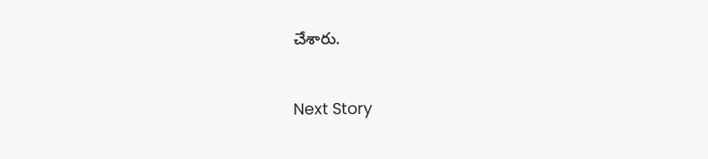చేశారు.

Next Story